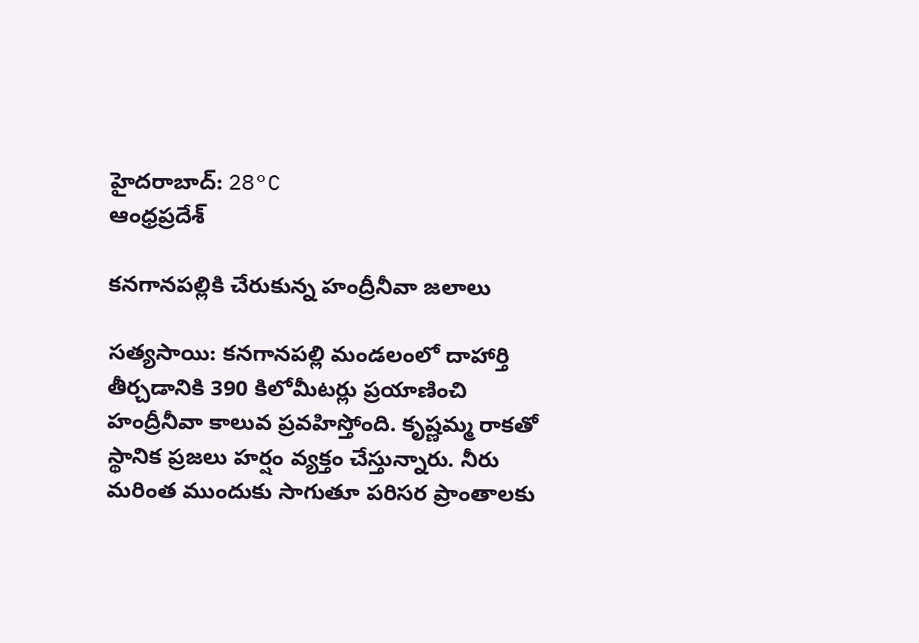హైదరాబాద్: 28°C
ఆంధ్రప్రదేశ్

కనగానపల్లికి చేరుకున్న హంద్రీనీవా జలాలు

సత్యసాయి: కనగానపల్లి మండలంలో దాహార్తి తీర్చడానికి 390 కిలోమీటర్లు ప్రయాణించి హంద్రీనీవా కాలువ ప్రవహిస్తోంది. కృష్ణమ్మ రాకతో స్థానిక ప్రజలు హర్షం వ్యక్తం చేస్తున్నారు. నీరు మరింత ముందుకు సాగుతూ పరిసర ప్రాంతాలకు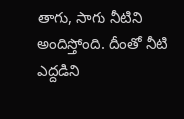తాగు, సాగు నీటిని అందిస్తోంది. దీంతో నీటి ఎద్దడిని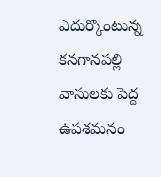ఎదుర్కొంటున్న కనగానపల్లి వాసులకు పెద్ద ఉపశమనం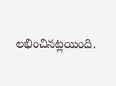లభించినట్లయింది.